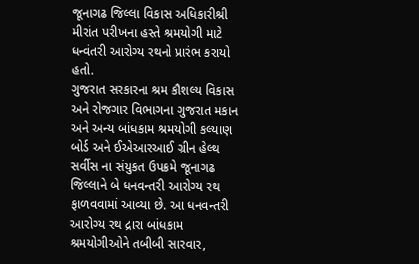જૂનાગઢ જિલ્લા વિકાસ અધિકારીશ્રી મીરાંત પરીખના હસ્તે શ્રમયોગી માટે ધન્વંતરી આરોગ્ય રથનો પ્રારંભ કરાયો હતો.
ગુજરાત સરકારના શ્રમ કૌશલ્ય વિકાસ અને રોજગાર વિભાગના ગુજરાત મકાન અને અન્ય બાંધકામ શ્રમયોગી કલ્યાણ બોર્ડ અને ઈએઆરઆઈ ગ્રીન હેલ્થ સર્વીસ ના સંયુકત ઉપક્રમે જૂનાગઢ જિલ્લાને બે ધનવન્તરી આરોગ્ય રથ ફાળવવામાં આવ્યા છે. આ ધનવન્તરી આરોગ્ય રથ દ્રારા બાંધકામ શ્રમયોગીઓને તબીબી સારવાર,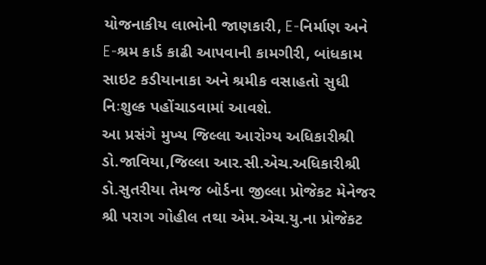યોજનાકીય લાભોની જાણકારી, E-નિર્માણ અને E-શ્રમ કાર્ડ કાઢી આપવાની કામગીરી, બાંધકામ સાઇટ કડીયાનાકા અને શ્રમીક વસાહતો સુધી નિઃશુલ્ક પહોંચાડવામાં આવશે.
આ પ્રસંગે મુખ્ય જિલ્લા આરોગ્ય અધિકારીશ્રી ડો.જાવિયા,જિલ્લા આર.સી.એચ.અધિકારીશ્રી ડો.સુતરીયા તેમજ બોર્ડના જીલ્લા પ્રોજેકટ મેનેજર શ્રી પરાગ ગોહીલ તથા એમ.એચ.યુ.ના પ્રોજેકટ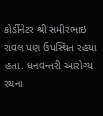કોર્ડીનેટર શ્રી સમીરભાઇ રાવલ પણ ઉપસ્થિત રહયા હતા. ધનવન્તરી આરોગ્ય રથના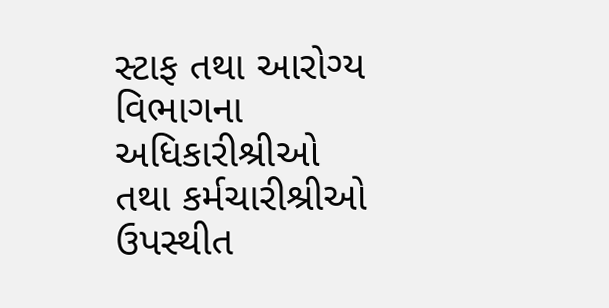સ્ટાફ તથા આરોગ્ય વિભાગના અધિકારીશ્રીઓ તથા કર્મચારીશ્રીઓ ઉપસ્થીત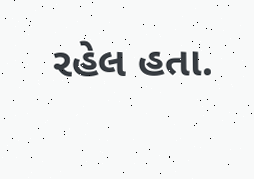રહેલ હતા.